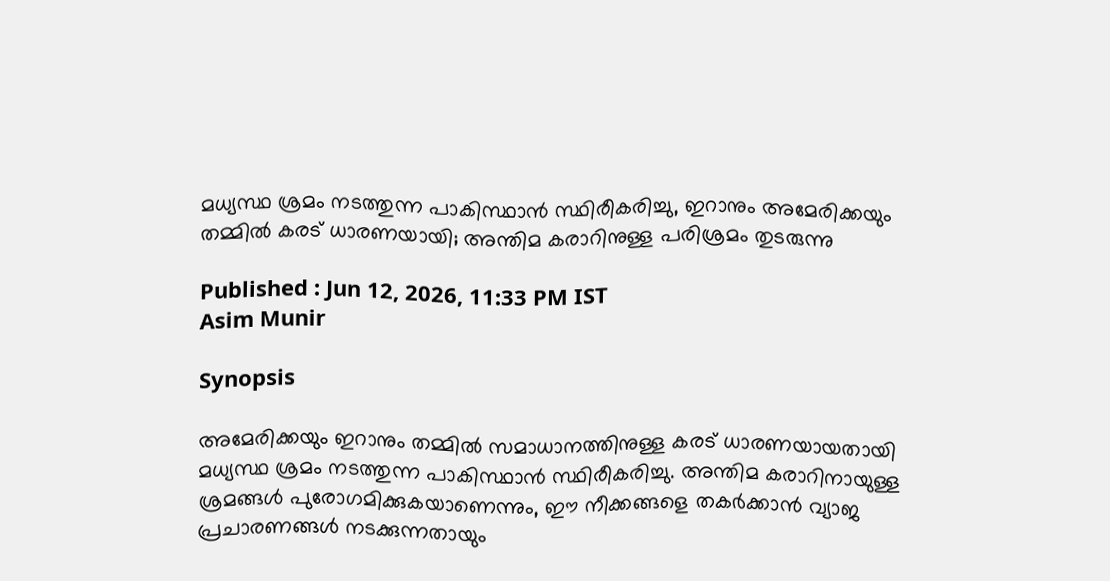മധ്യസ്ഥ ശ്രമം നടത്തുന്ന പാകിസ്ഥാൻ സ്ഥിരീകരിച്ചു, ഇറാനും അമേരിക്കയും തമ്മിൽ കരട് ധാരണയായി; അന്തിമ കരാറിനുള്ള പരിശ്രമം തുടരുന്നു

Published : Jun 12, 2026, 11:33 PM IST
Asim Munir

Synopsis

അമേരിക്കയും ഇറാനും തമ്മിൽ സമാധാനത്തിനുള്ള കരട് ധാരണയായതായി മധ്യസ്ഥ ശ്രമം നടത്തുന്ന പാകിസ്ഥാൻ സ്ഥിരീകരിച്ചു. അന്തിമ കരാറിനായുള്ള ശ്രമങ്ങൾ പുരോഗമിക്കുകയാണെന്നും, ഈ നീക്കങ്ങളെ തകർക്കാൻ വ്യാജ പ്രചാരണങ്ങൾ നടക്കുന്നതായും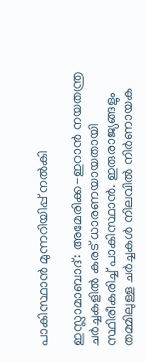പാകിസ്ഥാൻ മുന്നറിയിപ്പ് നൽകി

ഇസ്ലാമാബാദ്: അമേരിക്ക-ഇറാൻ നയതന്ത്ര ചർച്ചകളിൽ കരട് ധാരണയായതായി സ്ഥിരീകരിച്ച് പാകിസ്ഥാൻ. ഇരുരാജ്യങ്ങളും തമ്മിലുള്ള ചർച്ചകൾ നിലവിൽ നിർണായക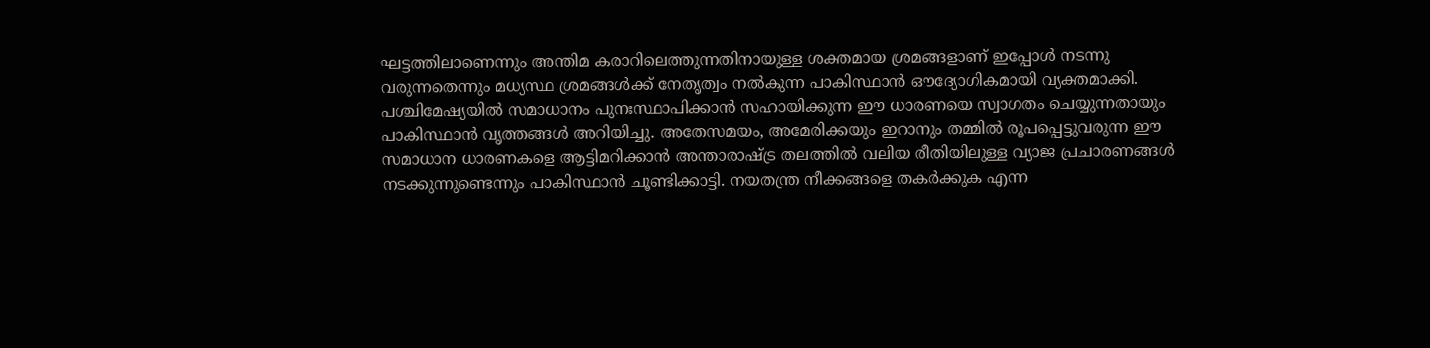ഘട്ടത്തിലാണെന്നും അന്തിമ കരാറിലെത്തുന്നതിനായുള്ള ശക്തമായ ശ്രമങ്ങളാണ് ഇപ്പോൾ നടന്നു വരുന്നതെന്നും മധ്യസ്ഥ ശ്രമങ്ങൾക്ക് നേതൃത്വം നൽകുന്ന പാകിസ്ഥാൻ ഔദ്യോഗികമായി വ്യക്തമാക്കി. പശ്ചിമേഷ്യയിൽ സമാധാനം പുനഃസ്ഥാപിക്കാൻ സഹായിക്കുന്ന ഈ ധാരണയെ സ്വാഗതം ചെയ്യുന്നതായും പാകിസ്ഥാൻ വൃത്തങ്ങൾ അറിയിച്ചു. അതേസമയം, അമേരിക്കയും ഇറാനും തമ്മിൽ രൂപപ്പെട്ടുവരുന്ന ഈ സമാധാന ധാരണകളെ ആട്ടിമറിക്കാൻ അന്താരാഷ്ട്ര തലത്തിൽ വലിയ രീതിയിലുള്ള വ്യാജ പ്രചാരണങ്ങൾ നടക്കുന്നുണ്ടെന്നും പാകിസ്ഥാൻ ചൂണ്ടിക്കാട്ടി. നയതന്ത്ര നീക്കങ്ങളെ തകർക്കുക എന്ന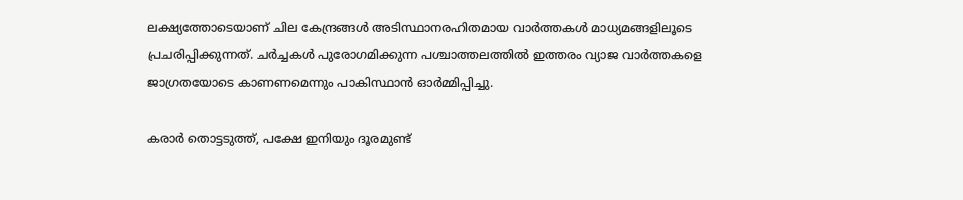ലക്ഷ്യത്തോടെയാണ് ചില കേന്ദ്രങ്ങൾ അടിസ്ഥാനരഹിതമായ വാർത്തകൾ മാധ്യമങ്ങളിലൂടെ പ്രചരിപ്പിക്കുന്നത്. ചർച്ചകൾ പുരോഗമിക്കുന്ന പശ്ചാത്തലത്തിൽ ഇത്തരം വ്യാജ വാർത്തകളെ ജാഗ്രതയോടെ കാണണമെന്നും പാകിസ്ഥാൻ ഓർമ്മിപ്പിച്ചു.

കരാർ തൊട്ടടുത്ത്, പക്ഷേ ഇനിയും ദൂരമുണ്ട്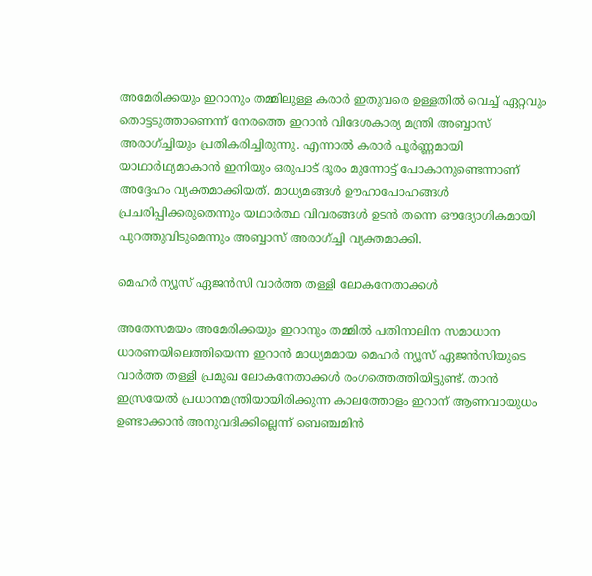അമേരിക്കയും ഇറാനും തമ്മിലുള്ള കരാർ ഇതുവരെ ഉള്ളതിൽ വെച്ച് ഏറ്റവും തൊട്ടടുത്താണെന്ന് നേരത്തെ ഇറാൻ വിദേശകാര്യ മന്ത്രി അബ്ബാസ് അരാഗ്ച്ചിയും പ്രതികരിച്ചിരുന്നു. എന്നാൽ കരാർ പൂർണ്ണമായി യാഥാർഥ്യമാകാൻ ഇനിയും ഒരുപാട് ദൂരം മുന്നോട്ട് പോകാനുണ്ടെന്നാണ് അദ്ദേഹം വ്യക്തമാക്കിയത്. മാധ്യമങ്ങൾ ഊഹാപോഹങ്ങൾ പ്രചരിപ്പിക്കരുതെന്നും യഥാർത്ഥ വിവരങ്ങൾ ഉടൻ തന്നെ ഔദ്യോഗികമായി പുറത്തുവിടുമെന്നും അബ്ബാസ് അരാഗ്ച്ചി വ്യക്തമാക്കി.

മെഹർ ന്യൂസ് ഏജൻസി വാർത്ത തള്ളി ലോകനേതാക്കൾ

അതേസമയം അമേരിക്കയും ഇറാനും തമ്മിൽ പതിനാലിന സമാധാന ധാരണയിലെത്തിയെന്ന ഇറാൻ മാധ്യമമായ മെഹർ ന്യൂസ് ഏജൻസിയുടെ വാർത്ത തള്ളി പ്രമുഖ ലോകനേതാക്കൾ രംഗത്തെത്തിയിട്ടുണ്ട്. താൻ ഇസ്രയേൽ പ്രധാനമന്ത്രിയായിരിക്കുന്ന കാലത്തോളം ഇറാന് ആണവായുധം ഉണ്ടാക്കാൻ അനുവദിക്കില്ലെന്ന് ബെഞ്ചമിൻ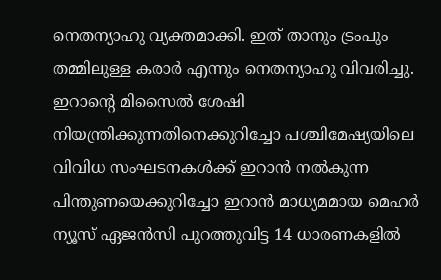നെതന്യാഹു വ്യക്തമാക്കി. ഇത് താനും ട്രംപും തമ്മിലുള്ള കരാർ എന്നും നെതന്യാഹു വിവരിച്ചു. ഇറാന്റെ മിസൈൽ ശേഷി നിയന്ത്രിക്കുന്നതിനെക്കുറിച്ചോ പശ്ചിമേഷ്യയിലെ വിവിധ സംഘടനകൾക്ക് ഇറാൻ നൽകുന്ന പിന്തുണയെക്കുറിച്ചോ ഇറാൻ മാധ്യമമായ മെഹർ ന്യൂസ് ഏജൻസി പുറത്തുവിട്ട 14 ധാരണകളിൽ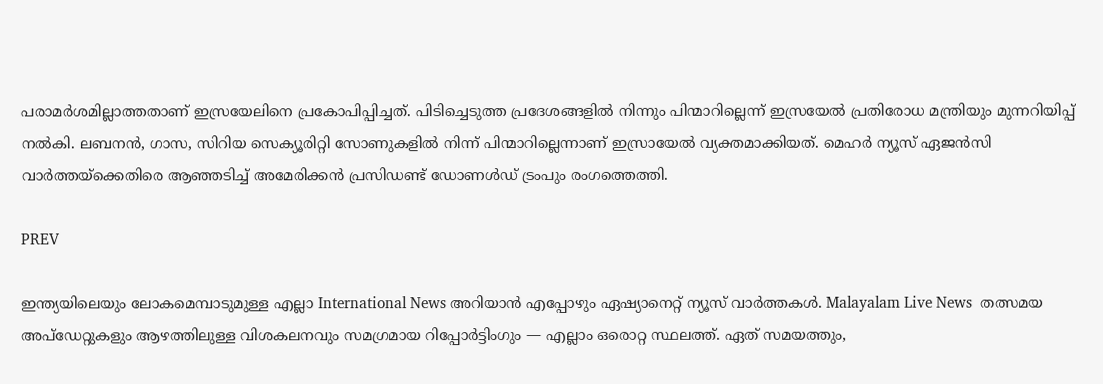പരാമർശമില്ലാത്തതാണ് ഇസ്രയേലിനെ പ്രകോപിപ്പിച്ചത്. പിടിച്ചെടുത്ത പ്രദേശങ്ങളിൽ നിന്നും പിന്മാറില്ലെന്ന് ഇസ്രയേൽ പ്രതിരോധ മന്ത്രിയും മുന്നറിയിപ്പ് നൽകി. ലബനൻ, ഗാസ, സിറിയ സെക്യൂരിറ്റി സോണുകളിൽ നിന്ന് പിന്മാറില്ലെന്നാണ് ഇസ്രായേൽ വ്യക്തമാക്കിയത്. മെഹർ ന്യൂസ് ഏജൻസി വാർത്തയ്ക്കെതിരെ ആഞ്ഞടിച്ച് അമേരിക്കൻ പ്രസിഡണ്ട് ഡോണൾഡ് ട്രംപും രംഗത്തെത്തി.

PREV

ഇന്ത്യയിലെയും ലോകമെമ്പാടുമുള്ള എല്ലാ International News അറിയാൻ എപ്പോഴും ഏഷ്യാനെറ്റ് ന്യൂസ് വാർത്തകൾ. Malayalam Live News  തത്സമയ അപ്‌ഡേറ്റുകളും ആഴത്തിലുള്ള വിശകലനവും സമഗ്രമായ റിപ്പോർട്ടിംഗും — എല്ലാം ഒരൊറ്റ സ്ഥലത്ത്. ഏത് സമയത്തും,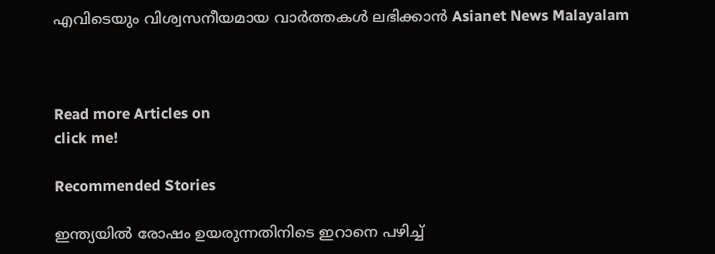എവിടെയും വിശ്വസനീയമായ വാർത്തകൾ ലഭിക്കാൻ Asianet News Malayalam



Read more Articles on
click me!

Recommended Stories

ഇന്ത്യയിൽ രോഷം ഉയരുന്നതിനിടെ ഇറാനെ പഴിച്ച്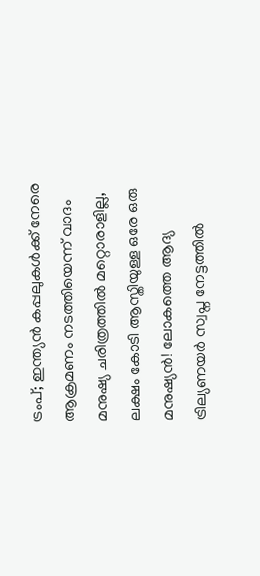ട്രംപ്; ഇന്ത്യൻ കപ്പലുകൾക്ക് നേരെ ആക്രമണം നടത്തിയെന്ന് വാദം
മനുഷ്യ ചരിത്രത്തിൽ മറ്റൊരാളില്ല, ലക്ഷം കോടി ആസ്തിയുള്ള ഒരേ ഒരു മനുഷ്യൻ! ലോകത്തെ ആദ്യ ട്രില്യണയർ സ്വപ്ന നേട്ടത്തിൽ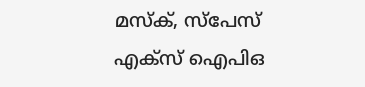മസ്ക്, സ്പേസ് എക്സ് ഐപിഒ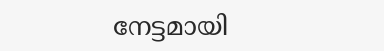നേട്ടമായി